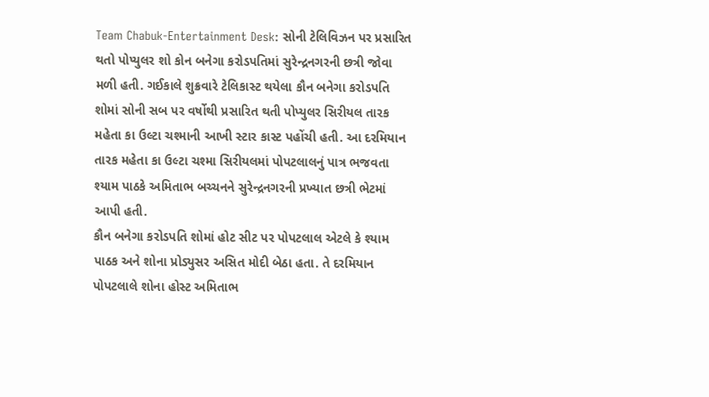Team Chabuk-Entertainment Desk: સોની ટેલિવિઝન પર પ્રસારિત થતો પોપ્યુલર શો કોન બનેગા કરોડપતિમાં સુરેન્દ્રનગરની છત્રી જોવા મળી હતી. ગઈકાલે શુક્રવારે ટેલિકાસ્ટ થયેલા કૌન બનેગા કરોડપતિ શોમાં સોની સબ પર વર્ષોથી પ્રસારિત થતી પોપ્યુલર સિરીયલ તારક મહેતા કા ઉલ્ટા ચશ્માની આખી સ્ટાર કાસ્ટ પહોંચી હતી. આ દરમિયાન તારક મહેતા કા ઉલ્ટા ચશ્મા સિરીયલમાં પોપટલાલનું પાત્ર ભજવતા શ્યામ પાઠકે અમિતાભ બચ્ચનને સુરેન્દ્રનગરની પ્રખ્યાત છત્રી ભેટમાં આપી હતી.
કૌન બનેગા કરોડપતિ શોમાં હોટ સીટ પર પોપટલાલ એટલે કે શ્યામ પાઠક અને શોના પ્રોડ્યુસર અસિત મોદી બેઠા હતા. તે દરમિયાન પોપટલાલે શોના હોસ્ટ અમિતાભ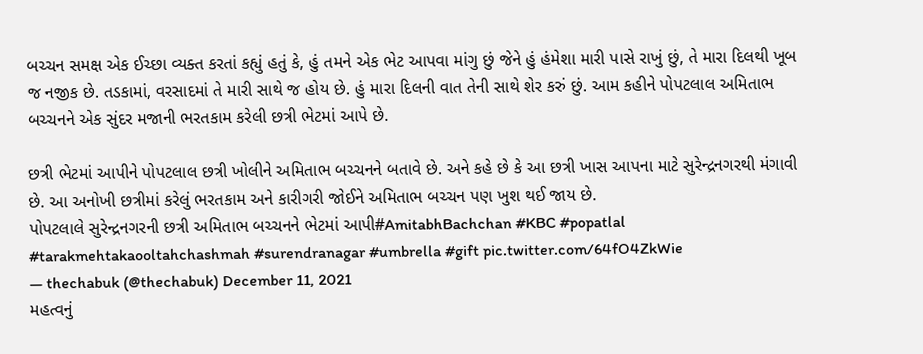બચ્ચન સમક્ષ એક ઈચ્છા વ્યક્ત કરતાં કહ્યું હતું કે, હું તમને એક ભેટ આપવા માંગુ છું જેને હું હંમેશા મારી પાસે રાખું છું, તે મારા દિલથી ખૂબ જ નજીક છે. તડકામાં, વરસાદમાં તે મારી સાથે જ હોય છે. હું મારા દિલની વાત તેની સાથે શેર કરું છું. આમ કહીને પોપટલાલ અમિતાભ બચ્ચનને એક સુંદર મજાની ભરતકામ કરેલી છત્રી ભેટમાં આપે છે.

છત્રી ભેટમાં આપીને પોપટલાલ છત્રી ખોલીને અમિતાભ બચ્ચનને બતાવે છે. અને કહે છે કે આ છત્રી ખાસ આપના માટે સુરેન્દ્રનગરથી મંગાવી છે. આ અનોખી છત્રીમાં કરેલું ભરતકામ અને કારીગરી જોઈને અમિતાભ બચ્ચન પણ ખુશ થઈ જાય છે.
પોપટલાલે સુરેન્દ્રનગરની છત્રી અમિતાભ બચ્ચનને ભેટમાં આપી#AmitabhBachchan #KBC #popatlal #tarakmehtakaooltahchashmah #surendranagar #umbrella #gift pic.twitter.com/64fO4ZkWie
— thechabuk (@thechabuk) December 11, 2021
મહત્વનું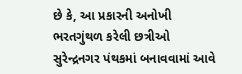છે કે, આ પ્રકારની અનોખી ભરતગુંથળ કરેલી છત્રીઓ સુરેન્દ્રનગર પંથકમાં બનાવવામાં આવે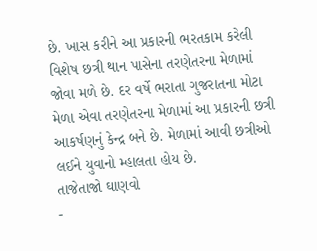છે. ખાસ કરીને આ પ્રકારની ભરતકામ કરેલી વિશેષ છત્રી થાન પાસેના તરણેતરના મેળામાં જોવા મળે છે. દર વર્ષે ભરાતા ગુજરાતના મોટા મેળા એવા તરણેતરના મેળામાં આ પ્રકારની છત્રી આકર્ષણનું કેન્દ્ર બને છે. મેળામાં આવી છત્રીઓ લઈને યુવાનો મ્હાલતા હોય છે.
તાજેતાજો ઘાણવો
-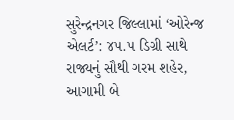સુરેન્દ્રનગર જિલ્લામાં ‘ઓરેન્જ એલર્ટ’: ૪૫.૫ ડિગ્રી સાથે રાજ્યનું સૌથી ગરમ શહેર, આગામી બે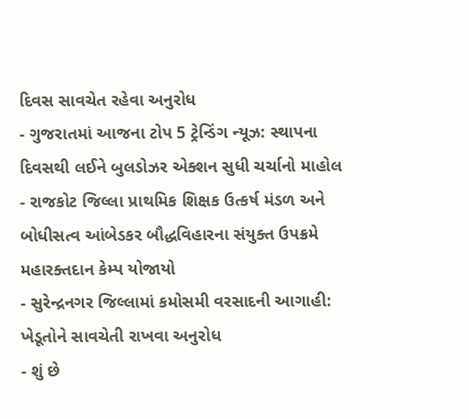દિવસ સાવચેત રહેવા અનુરોધ
- ગુજરાતમાં આજના ટોપ 5 ટ્રેન્ડિંગ ન્યૂઝ: સ્થાપના દિવસથી લઈને બુલડોઝર એક્શન સુધી ચર્ચાનો માહોલ
- રાજકોટ જિલ્લા પ્રાથમિક શિક્ષક ઉત્કર્ષ મંડળ અને બોધીસત્વ આંબેડકર બૌદ્ધવિહારના સંયુક્ત ઉપક્રમે મહારક્તદાન કેમ્પ યોજાયો
- સુરેન્દ્રનગર જિલ્લામાં કમોસમી વરસાદની આગાહી: ખેડૂતોને સાવચેતી રાખવા અનુરોધ
- શું છે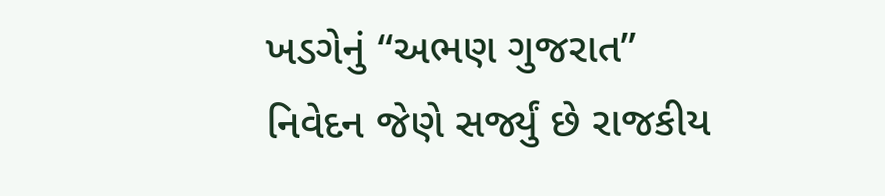ખડગેનું “અભણ ગુજરાત” નિવેદન જેણે સર્જ્યું છે રાજકીય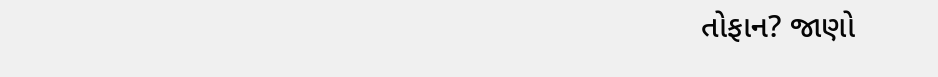તોફાન? જાણો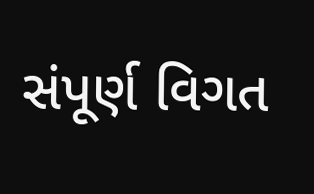સંપૂર્ણ વિગત